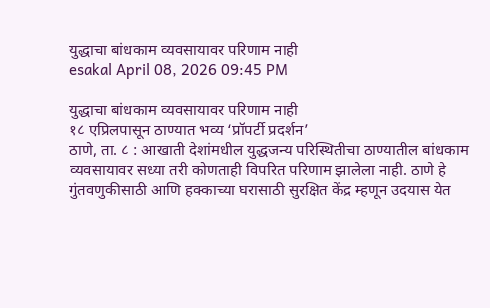युद्धाचा बांधकाम व्यवसायावर परिणाम नाही
esakal April 08, 2026 09:45 PM

युद्धाचा बांधकाम व्यवसायावर परिणाम नाही
१८ एप्रिलपासून ठाण्यात भव्य ‘प्रॉपर्टी प्रदर्शन’
ठाणे, ता. ८ : आखाती देशांमधील युद्धजन्य परिस्थितीचा ठाण्यातील बांधकाम व्यवसायावर सध्या तरी कोणताही विपरित परिणाम झालेला नाही. ठाणे हे गुंतवणुकीसाठी आणि हक्काच्या घरासाठी सुरक्षित केंद्र म्हणून उदयास येत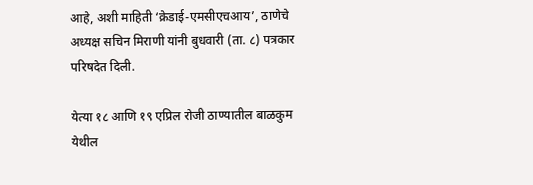आहे, अशी माहिती ‘क्रेडाई-एमसीएचआय’, ठाणेचे अध्यक्ष सचिन मिराणी यांनी बुधवारी (ता. ८) पत्रकार परिषदेत दिली.

येत्या १८ आणि १९ एप्रिल रोजी ठाण्यातील बाळकुम येथील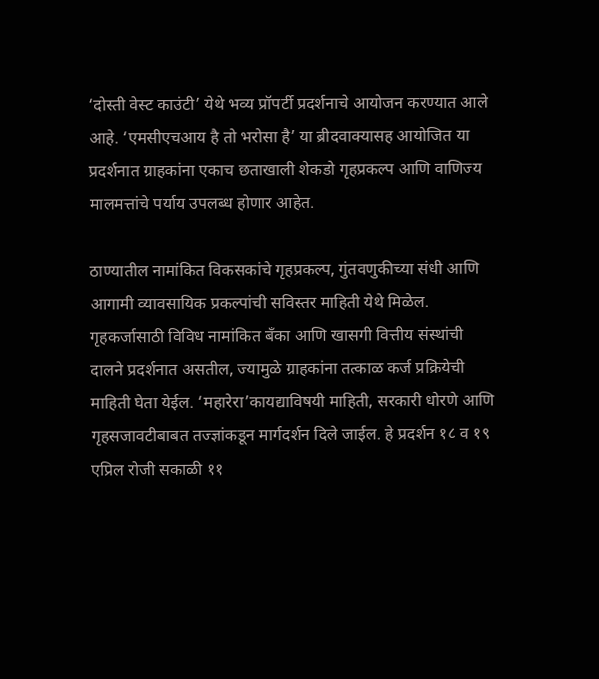‘दोस्ती वेस्ट काउंटी’ येथे भव्य प्रॉपर्टी प्रदर्शनाचे आयोजन करण्यात आले आहे. ‘एमसीएचआय है तो भरोसा है’ या ब्रीदवाक्यासह आयोजित या प्रदर्शनात ग्राहकांना एकाच छताखाली शेकडो गृहप्रकल्प आणि वाणिज्य मालमत्तांचे पर्याय उपलब्ध होणार आहेत.

ठाण्यातील नामांकित विकसकांचे गृहप्रकल्प, गुंतवणुकीच्या संधी आणि आगामी व्यावसायिक प्रकल्पांची सविस्तर माहिती येथे मिळेल. गृहकर्जासाठी विविध नामांकित बँका आणि खासगी वित्तीय संस्थांची दालने प्रदर्शनात असतील, ज्यामुळे ग्राहकांना तत्काळ कर्ज प्रक्रियेची माहिती घेता येईल. ‘महारेरा’कायद्याविषयी माहिती, सरकारी धोरणे आणि गृहसजावटीबाबत तज्ज्ञांकडून मार्गदर्शन दिले जाईल. हे प्रदर्शन १८ व १९ एप्रिल रोजी सकाळी ११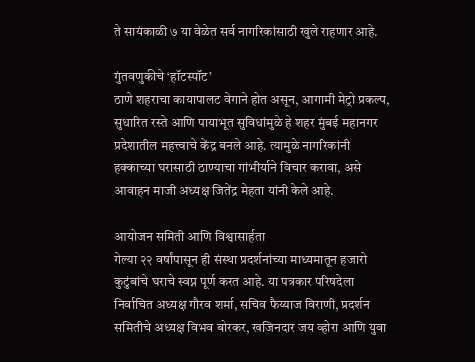ते सायंकाळी ७ या वेळेत सर्व नागरिकांसाठी खुले राहणार आहे.

गुंतवणुकीचे ‘हॉटस्पॉट’
ठाणे शहराचा कायापालट वेगाने होत असून, आगामी मेट्रो प्रकल्प, सुधारित रस्ते आणि पायाभूत सुविधांमुळे हे शहर मुंबई महानगर प्रदेशातील महत्त्वाचे केंद्र बनले आहे. त्यामुळे नागरिकांनी हक्काच्या घरासाठी ठाण्याचा गांभीर्याने विचार करावा, असे आवाहन माजी अध्यक्ष जितेंद्र मेहता यांनी केले आहे.

आयोजन समिती आणि विश्वासार्हता
गेल्या २२ वर्षांपासून ही संस्था प्रदर्शनांच्या माध्यमातून हजारो कुटुंबांचे घराचे स्वप्न पूर्ण करत आहे. या पत्रकार परिषदेला निर्वाचित अध्यक्ष गौरव शर्मा, सचिव फैय्याज विराणी, प्रदर्शन समितीचे अध्यक्ष विभव बोरकर, खजिनदार जय व्होरा आणि युवा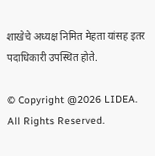शाखेचे अध्यक्ष निमित मेहता यांसह इतर पदाधिकारी उपस्थित होते.

© Copyright @2026 LIDEA. All Rights Reserved.